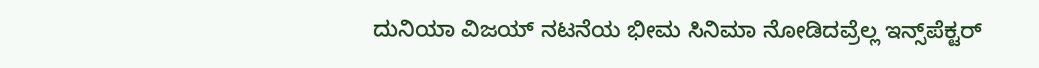ದುನಿಯಾ ವಿಜಯ್ ನಟನೆಯ ಭೀಮ ಸಿನಿಮಾ ನೋಡಿದವ್ರೆಲ್ಲ ಇನ್ಸ್‌ಪೆಕ್ಟರ್‌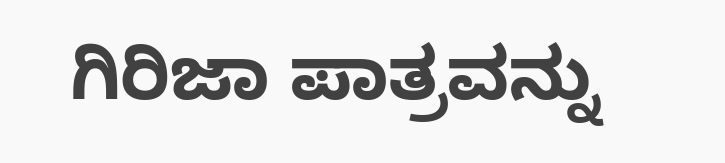ಗಿರಿಜಾ ಪಾತ್ರವನ್ನು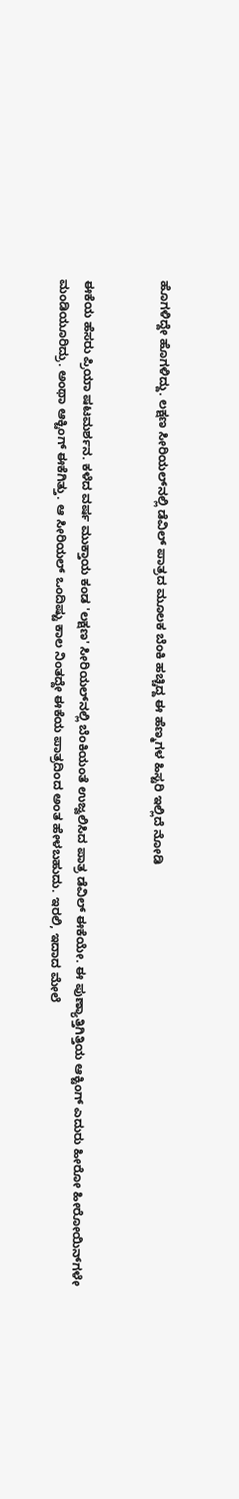ಹೊಗಳಿದ್ದೇ ಹೊಗಳಿದ್ದು. ಲಕ್ಷಣ ಸೀರಿಯಲ್‌ನಲ್ಲಿ ಡೆವಿಲ್ ಪಾತ್ರದ ಮೂಲಕ ಬೆಂಕಿ ಹಚ್ಚಿದ್ದ ಈ ಹೆಣ್ಮಗಳ ಹಿಸ್ಟರಿ ಇಲ್ಲಿದೆ ನೋಡಿ


ಈಕೆಯ ಹೆಸರು ಪ್ರಿಯಾ ಷಟಮರ್ಶನ. ಕಳೆದ ವರ್ಷ ಮುಕ್ತಾಯ ಕಂಡ 'ಲಕ್ಷಣ' ಸೀರಿಯಲ್‌ನಲ್ಲಿ ಬೆಂಕಿಯಂತೆ ಉಜ್ವಲಿಸಿದ ಪಾತ್ರ ಡೆವಿಲ್ ಈಕೆಯೇ. ಈ ಪುಣ್ಯಾತ್ತಿಗಿತ್ತಿಯ ಆಕ್ಟಿಂಗ್ ಎದುರು ಹೀರೋ ಹೀರೋಯಿನ್‌ಗಳೇ ಮಂಡಿಯೂರಿದ್ರು. ಅಂಥಾ ಆಕ್ಟಿಂಗ್ ಈಕೆಗಿತ್ತು. ಆ ಸೀರಿಯಲ್ ಒಂದಿಷ್ಟು ಕಾಲ ನಿಂತದ್ದೇ ಈಕೆಯ ಪಾತ್ರದಿಂದ ಅಂತ ಹೇಳಬಹುದು. ಇರಲಿ, ಇದಾದ ಮೇಲೆ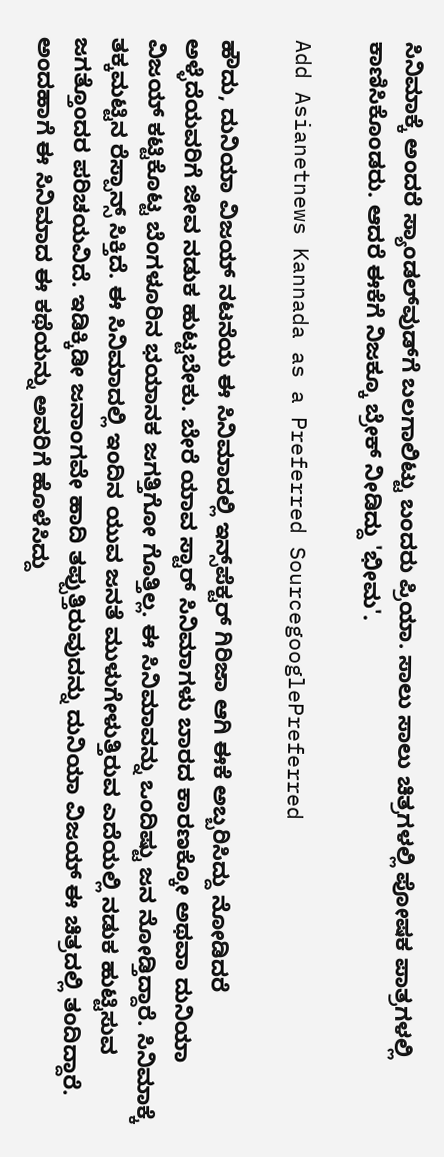ಸಿನಿಮಾಕ್ಕೆ ಅಂದರೆ ಸ್ಯಾಂಡಲ್‌ವುಡ್‌ಗೆ ಬಲಗಾಲಿಟ್ಟು ಬಂದರು ಪ್ರಿಯಾ. ಸಾಲು ಸಾಲು ಚಿತ್ರಗಳಲ್ಲಿ ಪೋಷಕ ಪಾತ್ರಗಳಲ್ಲಿ ಕಾಣಿಸಿಕೊಂಡರು. ಆದರೆ ಈಕೆಗೆ ನಿಜಕ್ಕೂ ಬ್ರೇಕ್ ನೀಡಿದ್ದು 'ಭೀಮ'.

Add Asianetnews Kannada as a Preferred SourcegooglePreferred

ಹೌದು, ದುನಿಯಾ ವಿಜಯ್ ನಟನೆಯ ಈ ಸಿನಿಮಾದಲ್ಲಿ ಇನ್ಸ್‌ಪೆಕ್ಟರ್ ಗಿರಿಜಾ ಆಗಿ ಈಕೆ ಅಬ್ಬರಿಸಿದ್ದು ನೋಡಿದರೆ ಅಳ್ಳೆದೆಯವರಿಗೆ ಜೀವ ನಡುಕ ಹುಟ್ಟಬೇಕು. ಬೇರೆ ಯಾವ ಸ್ಟಾರ್‌ ಸಿನಿಮಾಗಳು ಬಾರದ ಕಾರಣಕ್ಕೋ ಅಥವಾ ದುನಿಯಾ ವಿಜಯ್‌ ಕಟ್ಟಿಕೊಟ್ಟ ಬೆಂಗಳೂರಿನ ಭಯಾನಕ ಜಗತ್ತಿಗೋ ಗೊತ್ತಿಲ್ಲ. ಈ ಸಿನಿಮಾವನ್ನು ಒಂದಿಷ್ಟು ಜನ ನೋಡ್ತಿದ್ದಾರೆ. ಸಿನಿಮಾಕ್ಕೆ ತಕ್ಕಮಟ್ಟಿನ ರೆಸ್ಪಾನ್ಸ್ ಸಿಕ್ತಿದೆ. ಈ ಸಿನಿಮಾದಲ್ಲಿ ಇಂದಿನ ಯುವ ಜನತೆ ಮುಳುಗೇಳುತ್ತಿರುವ ಎದೆಯಲ್ಲಿ ನಡುಕ ಹುಟ್ಟಿಸುವ ಜಗತ್ತೊಂದರ ಪರಿಚಯವಿದೆ. ಇಡಿಕ್ಕಿಡೀ ಜನಾಂಗವೇ ಹಾದಿ ತಪ್ಪುತ್ತಿರುವುದನ್ನು ದುನಿಯಾ ವಿಜಯ್ ಈ ಚಿತ್ರದಲ್ಲಿ ತಂದಿದ್ದಾರೆ. ಅಂದಹಾಗೆ ಈ ಸಿನಿಮಾದ ಈ ಕಥೆಯನ್ನು ಅವರಿಗೆ ಹೊಳೆಸಿದ್ದು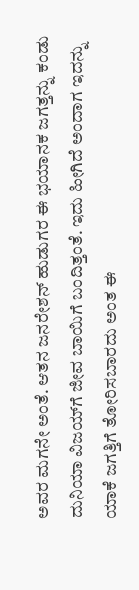ಅವರ ಮಗನೇ ಅಂತೆ. ಆತನ ಜನರೇಶನ್ ಹುಡುಗರ ಈ ಭಯಾನಕ ಜಗತ್ತನ್ನು ಕಂಡು ದುನಿಯಾ ವಿಜಯ್‌ಗೆ ಜೀವ ಬಾಯಿಗೆ ಬಂದಿತ್ತಂತೆ. ಇದು ಹೀಗಿದೆ ಅಂದಾಗ ಇದನ್ನು ಯಾಕೆ ಜಗತ್ತಿಗೆ ತೋರಿಸಬಾರದು ಅಂತ ಈ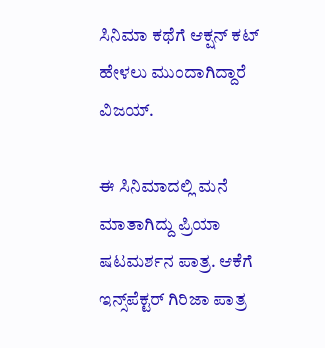ಸಿನಿಮಾ ಕಥೆಗೆ ಆಕ್ಷನ್ ಕಟ್ ಹೇಳಲು ಮುಂದಾಗಿದ್ದಾರೆ ವಿಜಯ್.

ಈ ಸಿನಿಮಾದಲ್ಲಿ ಮನೆ ಮಾತಾಗಿದ್ದು ಪ್ರಿಯಾ ಷಟಮರ್ಶನ ಪಾತ್ರ. ಆಕೆಗೆ ಇನ್ಸ್‌ಪೆಕ್ಟರ್‌ ಗಿರಿಜಾ ಪಾತ್ರ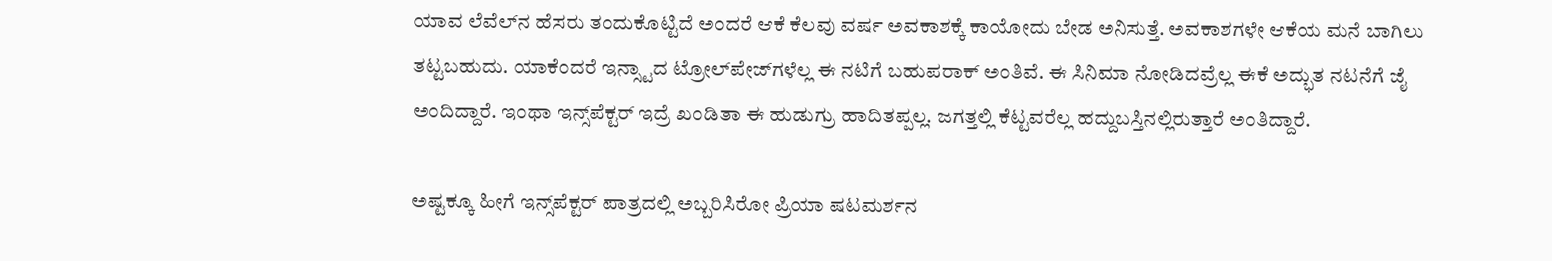ಯಾವ ಲೆವೆಲ್‌ನ ಹೆಸರು ತಂದುಕೊಟ್ಟಿದೆ ಅಂದರೆ ಆಕೆ ಕೆಲವು ವರ್ಷ ಅವಕಾಶಕ್ಕೆ ಕಾಯೋದು ಬೇಡ ಅನಿಸುತ್ತೆ. ಅವಕಾಶಗಳೇ ಆಕೆಯ ಮನೆ ಬಾಗಿಲು ತಟ್ಟಬಹುದು. ಯಾಕೆಂದರೆ ಇನ್ಸ್ಟಾದ ಟ್ರೋಲ್‌ಪೇಜ್‌ಗಳೆಲ್ಲ ಈ ನಟಿಗೆ ಬಹುಪರಾಕ್ ಅಂತಿವೆ. ಈ ಸಿನಿಮಾ ನೋಡಿದವ್ರೆಲ್ಲ ಈಕೆ ಅದ್ಭುತ ನಟನೆಗೆ ಜೈ ಅಂದಿದ್ದಾರೆ. ಇಂಥಾ ಇನ್ಸ್‌ಪೆಕ್ಟರ್ ಇದ್ರೆ ಖಂಡಿತಾ ಈ ಹುಡುಗ್ರು ಹಾದಿತಪ್ಪಲ್ಲ. ಜಗತ್ತಲ್ಲಿ ಕೆಟ್ಟವರೆಲ್ಲ ಹದ್ದುಬಸ್ತಿನಲ್ಲಿರುತ್ತಾರೆ ಅಂತಿದ್ದಾರೆ.

ಅಷ್ಟಕ್ಕೂ ಹೀಗೆ ಇನ್ಸ್‌ಪೆಕ್ಟರ್ ಪಾತ್ರದಲ್ಲಿ ಅಬ್ಬರಿಸಿರೋ ಪ್ರಿಯಾ ಷಟಮರ್ಶನ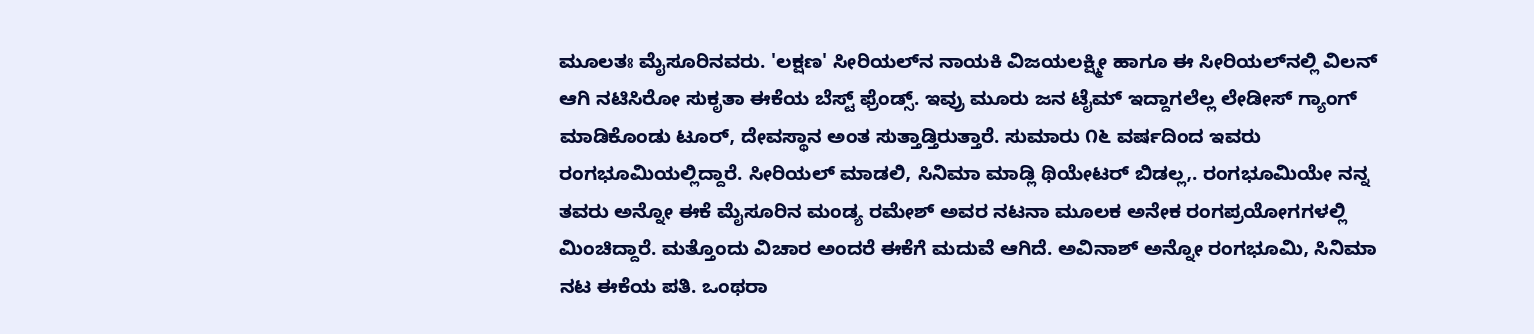ಮೂಲತಃ ಮೈಸೂರಿನವರು. 'ಲಕ್ಷಣ' ಸೀರಿಯಲ್‌ನ ನಾಯಕಿ ವಿಜಯಲಕ್ಷ್ಮೀ ಹಾಗೂ ಈ ಸೀರಿಯಲ್‌ನಲ್ಲಿ ವಿಲನ್‌ ಆಗಿ ನಟಿಸಿರೋ ಸುಕೃತಾ ಈಕೆಯ ಬೆಸ್ಟ್ ಫ್ರೆಂಡ್ಸ್‌. ಇವ್ರು ಮೂರು ಜನ ಟೈಮ್‌ ಇದ್ದಾಗಲೆಲ್ಲ ಲೇಡೀಸ್ ಗ್ಯಾಂಗ್ ಮಾಡಿಕೊಂಡು ಟೂರ್, ದೇವಸ್ಥಾನ ಅಂತ ಸುತ್ತಾಡ್ತಿರುತ್ತಾರೆ. ಸುಮಾರು ೧೬ ವರ್ಷದಿಂದ ಇವರು ರಂಗಭೂಮಿಯಲ್ಲಿದ್ದಾರೆ. ಸೀರಿಯಲ್ ಮಾಡಲಿ, ಸಿನಿಮಾ ಮಾಡ್ಲಿ ಥಿಯೇಟರ್ ಬಿಡಲ್ಲ,. ರಂಗಭೂಮಿಯೇ ನನ್ನ ತವರು ಅನ್ನೋ ಈಕೆ ಮೈಸೂರಿನ ಮಂಡ್ಯ ರಮೇಶ್ ಅವರ ನಟನಾ ಮೂಲಕ ಅನೇಕ ರಂಗಪ್ರಯೋಗಗಳಲ್ಲಿ ಮಿಂಚಿದ್ದಾರೆ. ಮತ್ತೊಂದು ವಿಚಾರ ಅಂದರೆ ಈಕೆಗೆ ಮದುವೆ ಆಗಿದೆ. ಅವಿನಾಶ್‌ ಅನ್ನೋ ರಂಗಭೂಮಿ, ಸಿನಿಮಾ ನಟ ಈಕೆಯ ಪತಿ. ಒಂಥರಾ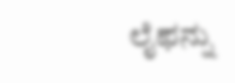ಲೈಫನ್ನು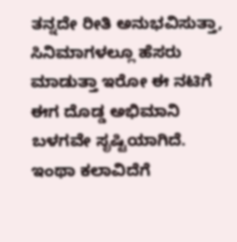ತನ್ನದೇ ರೀತಿ ಅನುಭವಿಸುತ್ತಾ, ಸಿನಿಮಾಗಳಲ್ಲೂ ಹೆಸರು ಮಾಡುತ್ತಾ ಇರೋ ಈ ನಟಿಗೆ ಈಗ ದೊಡ್ಡ ಅಭಿಮಾನಿ ಬಳಗವೇ ಸೃಷ್ಟಿಯಾಗಿದೆ. ಇಂಥಾ ಕಲಾವಿದೆಗೆ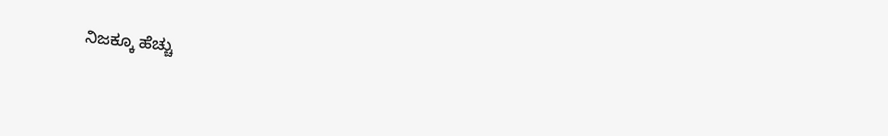ನಿಜಕ್ಕೂ ಹೆಚ್ಚು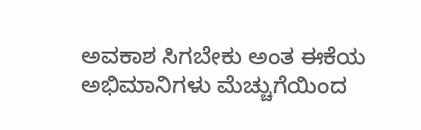ಅವಕಾಶ ಸಿಗಬೇಕು ಅಂತ ಈಕೆಯ ಅಭಿಮಾನಿಗಳು ಮೆಚ್ಚುಗೆಯಿಂದ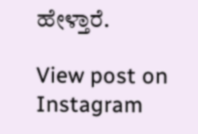ಹೇಳ್ತಾರೆ.

View post on Instagram